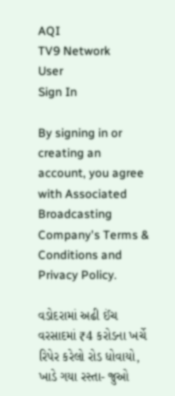AQI
TV9 Network
User
Sign In

By signing in or creating an account, you agree with Associated Broadcasting Company's Terms & Conditions and Privacy Policy.

વડોદરામાં અઢી ઈંચ વરસાદમાં ₹4 કરોડના ખર્ચે રિપેર કરેલો રોડ ધોવાયો, ખાડે ગયા રસ્તા- જુઓ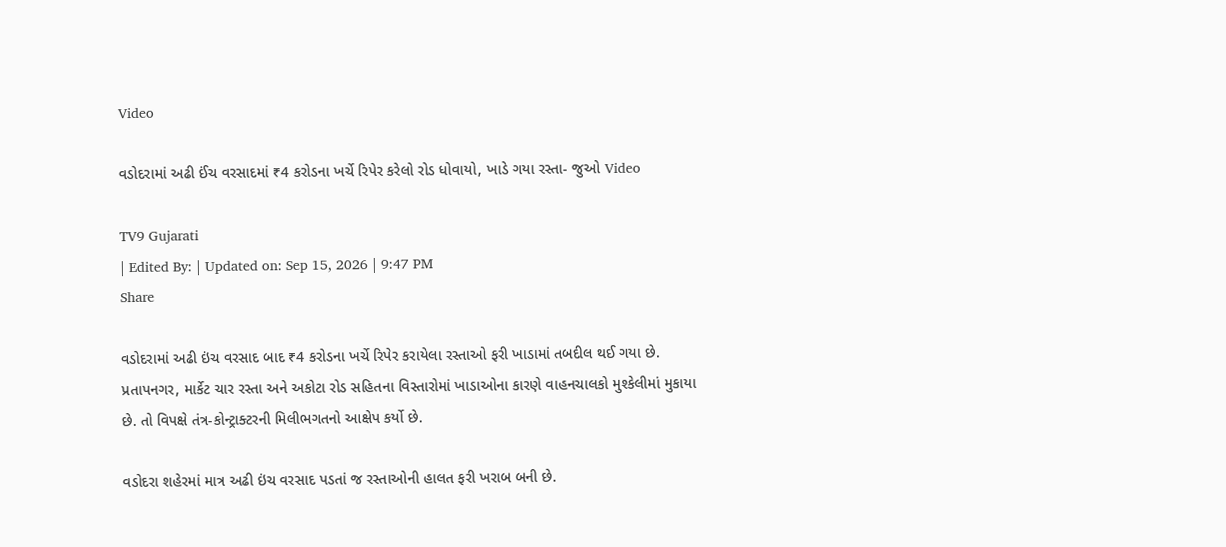Video

વડોદરામાં અઢી ઈંચ વરસાદમાં ₹4 કરોડના ખર્ચે રિપેર કરેલો રોડ ધોવાયો, ખાડે ગયા રસ્તા- જુઓ Video

TV9 Gujarati
| Edited By: | Updated on: Sep 15, 2026 | 9:47 PM
Share

વડોદરામાં અઢી ઇંચ વરસાદ બાદ ₹4 કરોડના ખર્ચે રિપેર કરાયેલા રસ્તાઓ ફરી ખાડામાં તબદીલ થઈ ગયા છે. પ્રતાપનગર, માર્કેટ ચાર રસ્તા અને અકોટા રોડ સહિતના વિસ્તારોમાં ખાડાઓના કારણે વાહનચાલકો મુશ્કેલીમાં મુકાયા છે. તો વિપક્ષે તંત્ર-કોન્ટ્રાક્ટરની મિલીભગતનો આક્ષેપ કર્યો છે.

વડોદરા શહેરમાં માત્ર અઢી ઇંચ વરસાદ પડતાં જ રસ્તાઓની હાલત ફરી ખરાબ બની છે.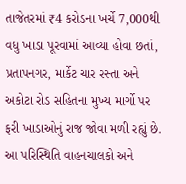તાજેતરમાં ₹4 કરોડના ખર્ચે 7,000થી વધુ ખાડા પૂરવામાં આવ્યા હોવા છતાં, પ્રતાપનગર, માર્કેટ ચાર રસ્તા અને અકોટા રોડ સહિતના મુખ્ય માર્ગો પર ફરી ખાડાઓનું રાજ જોવા મળી રહ્યું છે. આ પરિસ્થિતિ વાહનચાલકો અને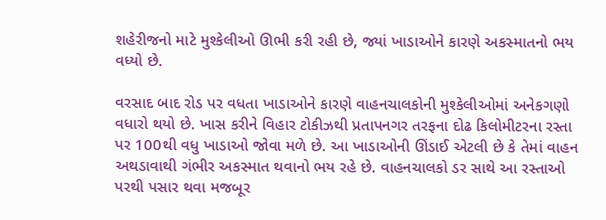શહેરીજનો માટે મુશ્કેલીઓ ઊભી કરી રહી છે, જ્યાં ખાડાઓને કારણે અકસ્માતનો ભય વધ્યો છે.

વરસાદ બાદ રોડ પર વધતા ખાડાઓને કારણે વાહનચાલકોની મુશ્કેલીઓમાં અનેકગણો વધારો થયો છે. ખાસ કરીને વિહાર ટોકીઝથી પ્રતાપનગર તરફના દોઢ કિલોમીટરના રસ્તા પર 100થી વધુ ખાડાઓ જોવા મળે છે. આ ખાડાઓની ઊંડાઈ એટલી છે કે તેમાં વાહન અથડાવાથી ગંભીર અકસ્માત થવાનો ભય રહે છે. વાહનચાલકો ડર સાથે આ રસ્તાઓ પરથી પસાર થવા મજબૂર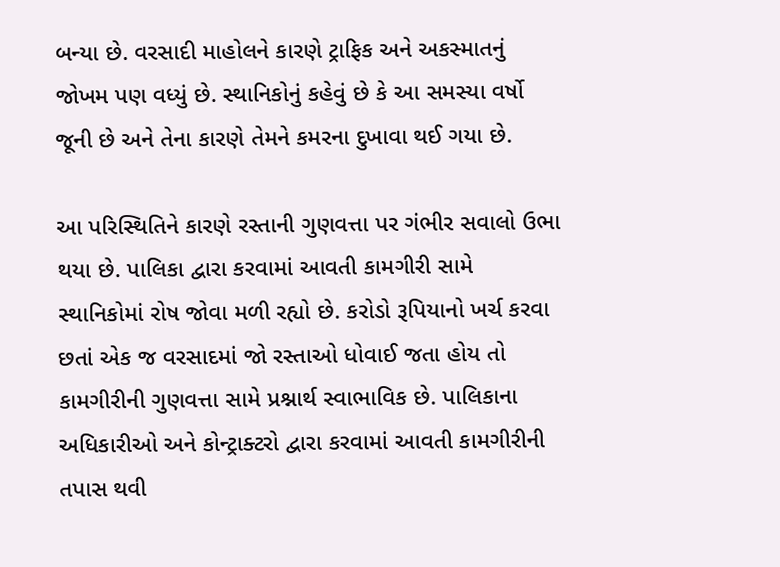બન્યા છે. વરસાદી માહોલને કારણે ટ્રાફિક અને અકસ્માતનું જોખમ પણ વધ્યું છે. સ્થાનિકોનું કહેવું છે કે આ સમસ્યા વર્ષો જૂની છે અને તેના કારણે તેમને કમરના દુખાવા થઈ ગયા છે.

આ પરિસ્થિતિને કારણે રસ્તાની ગુણવત્તા પર ગંભીર સવાલો ઉભા થયા છે. પાલિકા દ્વારા કરવામાં આવતી કામગીરી સામે સ્થાનિકોમાં રોષ જોવા મળી રહ્યો છે. કરોડો રૂપિયાનો ખર્ચ કરવા છતાં એક જ વરસાદમાં જો રસ્તાઓ ધોવાઈ જતા હોય તો કામગીરીની ગુણવત્તા સામે પ્રશ્નાર્થ સ્વાભાવિક છે. પાલિકાના અધિકારીઓ અને કોન્ટ્રાક્ટરો દ્વારા કરવામાં આવતી કામગીરીની તપાસ થવી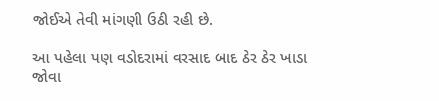જોઈએ તેવી માંગણી ઉઠી રહી છે.

આ પહેલા પણ વડોદરામાં વરસાદ બાદ ઠેર ઠેર ખાડા જોવા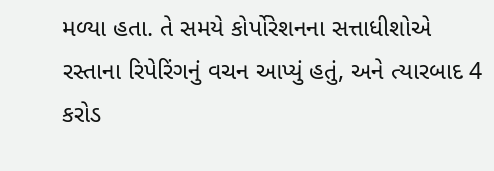મળ્યા હતા. તે સમયે કોર્પોરેશનના સત્તાધીશોએ રસ્તાના રિપેરિંગનું વચન આપ્યું હતું, અને ત્યારબાદ 4 કરોડ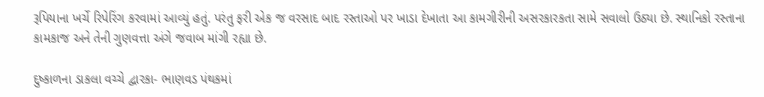રૂપિયાના ખર્ચે રિપેરિંગ કરવામાં આવ્યું હતું. પરંતુ ફરી એક જ વરસાદ બાદ રસ્તાઓ પર ખાડા દેખાતા આ કામગીરીની અસરકારકતા સામે સવાલો ઉઠ્યા છે. સ્થાનિકો રસ્તાના કામકાજ અને તેની ગુણવત્તા અંગે જવાબ માંગી રહ્યા છે.

દુષ્કાળના ડાકલા વચ્ચે દ્વારકા- ભાણવડ પંથકમાં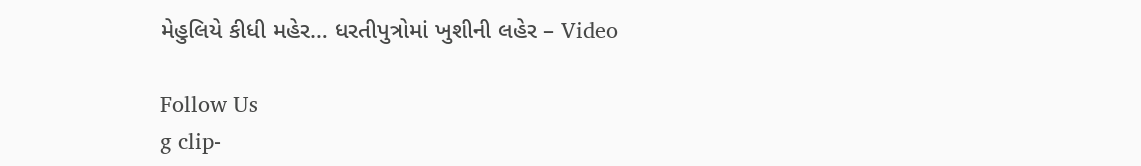મેહુલિયે કીધી મહેર… ધરતીપુત્રોમાં ખુશીની લહેર – Video

Follow Us
g clip-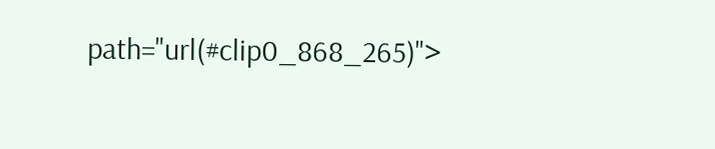path="url(#clip0_868_265)">